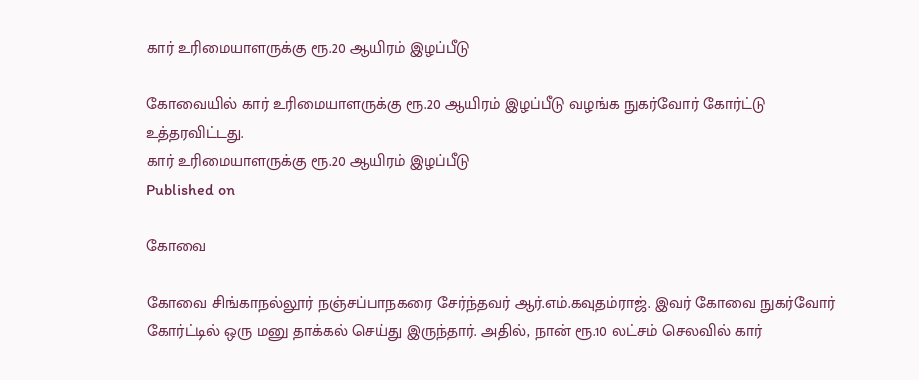கார் உரிமையாளருக்கு ரூ.20 ஆயிரம் இழப்பீடு

கோவையில் கார் உரிமையாளருக்கு ரூ.20 ஆயிரம் இழப்பீடு வழங்க நுகர்வோர் கோர்ட்டு உத்தரவிட்டது.
கார் உரிமையாளருக்கு ரூ.20 ஆயிரம் இழப்பீடு
Published on

கோவை

கோவை சிங்காநல்லூர் நஞ்சப்பாநகரை சேர்ந்தவர் ஆர்.எம்.கவுதம்ராஜ். இவர் கோவை நுகர்வோர் கோர்ட்டில் ஒரு மனு தாக்கல் செய்து இருந்தார். அதில், நான் ரூ.10 லட்சம் செலவில் கார்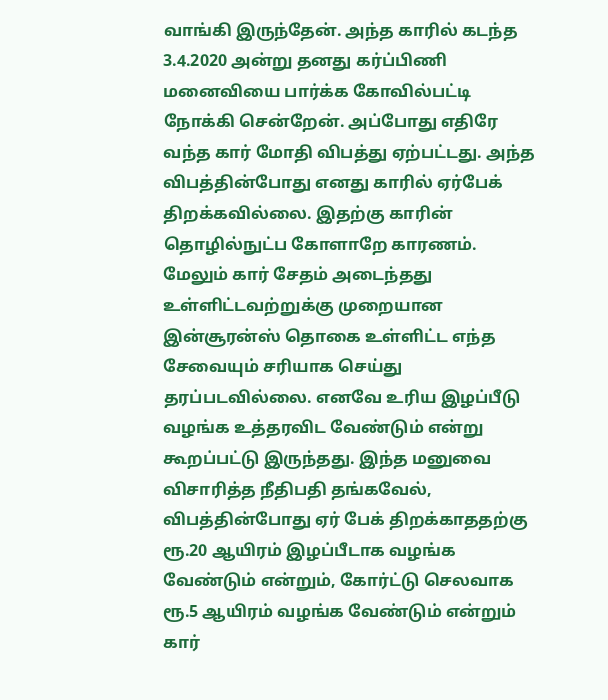வாங்கி இருந்தேன். அந்த காரில் கடந்த 3.4.2020 அன்று தனது கர்ப்பிணி மனைவியை பார்க்க கோவில்பட்டி நோக்கி சென்றேன். அப்போது எதிரே வந்த கார் மோதி விபத்து ஏற்பட்டது. அந்த விபத்தின்போது எனது காரில் ஏர்பேக் திறக்கவில்லை. இதற்கு காரின் தொழில்நுட்ப கோளாறே காரணம். மேலும் கார் சேதம் அடைந்தது உள்ளிட்டவற்றுக்கு முறையான இன்சூரன்ஸ் தொகை உள்ளிட்ட எந்த சேவையும் சரியாக செய்து தரப்படவில்லை. எனவே உரிய இழப்பீடு வழங்க உத்தரவிட வேண்டும் என்று கூறப்பட்டு இருந்தது. இந்த மனுவை விசாரித்த நீதிபதி தங்கவேல், விபத்தின்போது ஏர் பேக் திறக்காததற்கு ரூ.20 ஆயிரம் இழப்பீடாக வழங்க வேண்டும் என்றும், கோர்ட்டு செலவாக ரூ.5 ஆயிரம் வழங்க வேண்டும் என்றும் கார்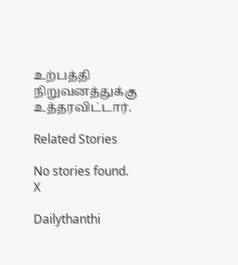உற்பத்தி நிறுவனத்துக்கு உத்தரவிட்டார்.

Related Stories

No stories found.
X

Dailythanthi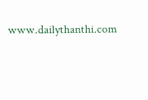www.dailythanthi.com